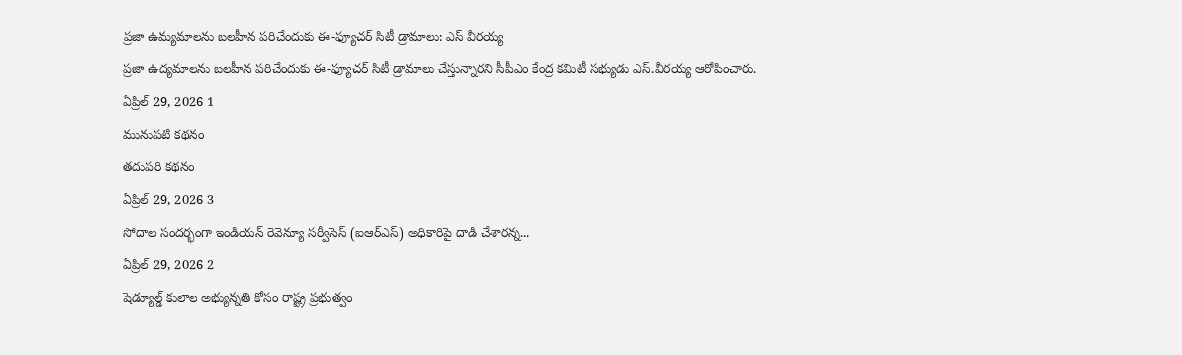ప్రజా ఉమ్యమాలను బలహీన పరిచేందుకు ఈ-ఫ్యూచర్ సిటీ డ్రామాలు: ఎస్ వీరయ్య
ప్రజా ఉద్యమాలను బలహీన పరిచేందుకు ఈ-ఫ్యూచర్ సిటీ డ్రామాలు చేస్తున్నారని సీపీఎం కేంద్ర కమిటీ సభ్యుడు ఎస్.వీరయ్య ఆరోపించారు.
ఏప్రిల్ 29, 2026 1
మునుపటి కథనం
తదుపరి కథనం
ఏప్రిల్ 29, 2026 3
సోదాల సందర్భంగా ఇండియన్ రెవెన్యూ సర్వీసెస్ (ఐఆర్ఎస్) అధికారిపై దాడి చేశారన్న...
ఏప్రిల్ 29, 2026 2
షెడ్యూల్డ్ కులాల అభ్యున్నతి కోసం రాష్ట్ర ప్రభుత్వం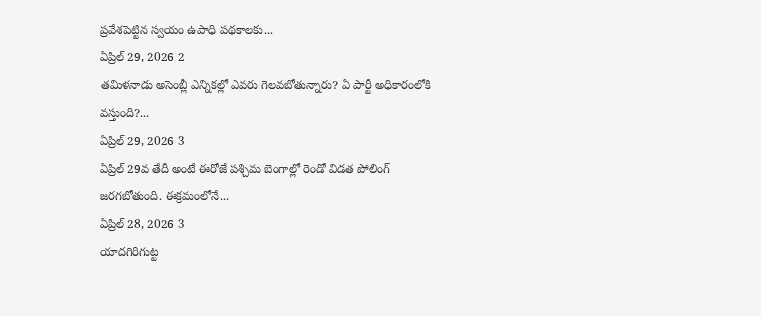ప్రవేశపెట్టిన స్వయం ఉపాధి పథకాలకు...
ఏప్రిల్ 29, 2026 2
తమిళనాడు అసెంబ్లీ ఎన్నికల్లో ఎవరు గెలవబోతున్నారు? ఏ పార్టీ అధికారంలోకి వస్తుంది?...
ఏప్రిల్ 29, 2026 3
ఏప్రిల్ 29వ తేదీ అంటే ఈరోజే పశ్చిమ బెంగాల్లో రెండో విడత పోలింగ్ జరగబోతుంది. ఈక్రమంలోనే...
ఏప్రిల్ 28, 2026 3
యాదగిరిగుట్ట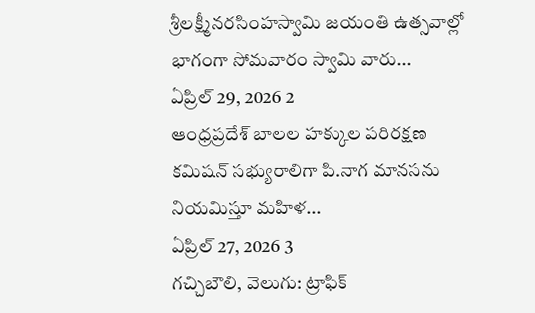శ్రీలక్ష్మీనరసింహస్వామి జయంతి ఉత్సవాల్లో భాగంగా సోమవారం స్వామి వారు...
ఏప్రిల్ 29, 2026 2
ఆంధ్రప్రదేశ్ బాలల హక్కుల పరిరక్షణ కమిషన్ సభ్యురాలిగా పి.నాగ మానసను నియమిస్తూ మహిళ...
ఏప్రిల్ 27, 2026 3
గచ్చిబౌలి, వెలుగు: ట్రాఫిక్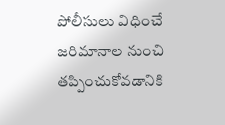పోలీసులు విధించే జరిమానాల నుంచి తప్పించుకోవడానికి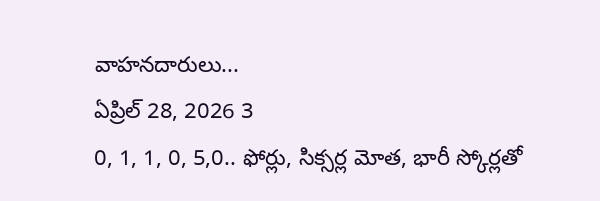వాహనదారులు...
ఏప్రిల్ 28, 2026 3
0, 1, 1, 0, 5,0.. ఫోర్లు, సిక్సర్ల మోత, భారీ స్కోర్లతో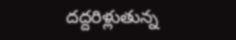దద్దరిళ్లుతున్న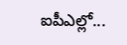ఐపీఎల్లో...